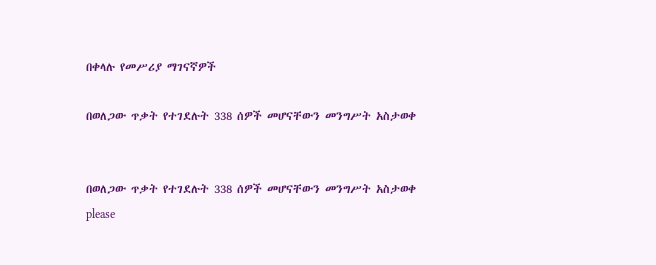በቀላሉ የመሥሪያ ማገናኛዎች

በወለጋው ጥቃት የተገደሉት 338 ሰዎች መሆናቸውን መንግሥት አስታወቀ


በወለጋው ጥቃት የተገደሉት 338 ሰዎች መሆናቸውን መንግሥት አስታወቀ
please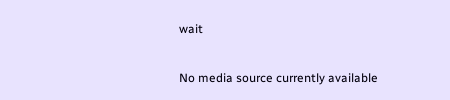wait

No media source currently available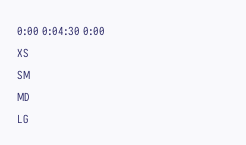0:00 0:04:30 0:00
XS
SM
MD
LG